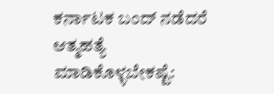ಕರ್ನಾಟಕ ಬಂದ್‌ ನಡೆದರೆ ಆತ್ಮಹತ್ಯೆ ಮಾಡಿಕೊಳ್ಳಬೇಕಷ್ಟೆ: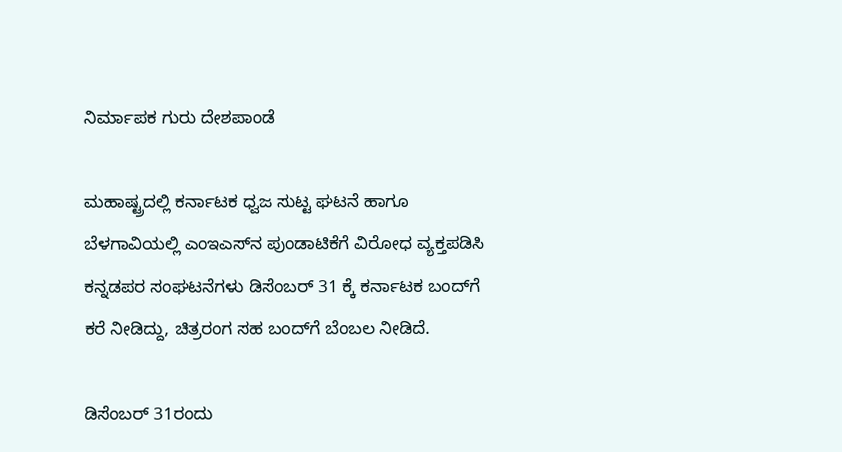ನಿರ್ಮಾಪಕ ಗುರು ದೇಶಪಾಂಡೆ

ಮಹಾಷ್ಟ್ರದಲ್ಲಿ ಕರ್ನಾಟಕ ಧ್ವಜ ಸುಟ್ಟ ಘಟನೆ ಹಾಗೂ ಬೆಳಗಾವಿಯಲ್ಲಿ ಎಂಇಎಸ್‌ನ ಪುಂಡಾಟಿಕೆಗೆ ವಿರೋಧ ವ್ಯಕ್ತಪಡಿಸಿ ಕನ್ನಡಪರ ಸಂಘಟನೆಗಳು ಡಿಸೆಂಬರ್ 31 ಕ್ಕೆ ಕರ್ನಾಟಕ ಬಂದ್‌ಗೆ ಕರೆ ನೀಡಿದ್ದು, ಚಿತ್ರರಂಗ ಸಹ ಬಂದ್‌ಗೆ ಬೆಂಬಲ ನೀಡಿದೆ.

ಡಿಸೆಂಬರ್ 31ರಂದು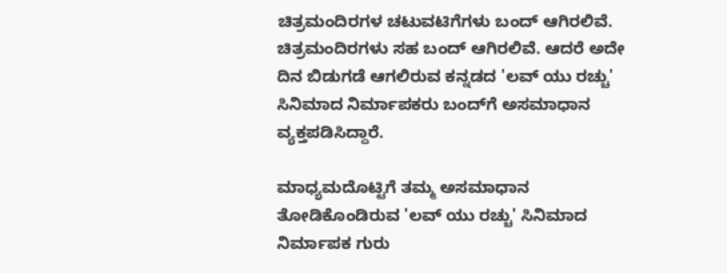ಚಿತ್ರಮಂದಿರಗಳ ಚಟುವಟಿಗೆಗಳು ಬಂದ್ ಆಗಿರಲಿವೆ. ಚಿತ್ರಮಂದಿರಗಳು ಸಹ ಬಂದ್ ಆಗಿರಲಿವೆ. ಆದರೆ ಅದೇ ದಿನ ಬಿಡುಗಡೆ ಆಗಲಿರುವ ಕನ್ನಡದ 'ಲವ್ ಯು ರಚ್ಚು' ಸಿನಿಮಾದ ನಿರ್ಮಾಪಕರು ಬಂದ್‌ಗೆ ಅಸಮಾಧಾನ ವ್ಯಕ್ತಪಡಿಸಿದ್ದಾರೆ.

ಮಾಧ್ಯಮದೊಟ್ಟಿಗೆ ತಮ್ಮ ಅಸಮಾಧಾನ ತೋಡಿಕೊಂಡಿರುವ 'ಲವ್ ಯು ರಚ್ಚು' ಸಿನಿಮಾದ ನಿರ್ಮಾಪಕ ಗುರು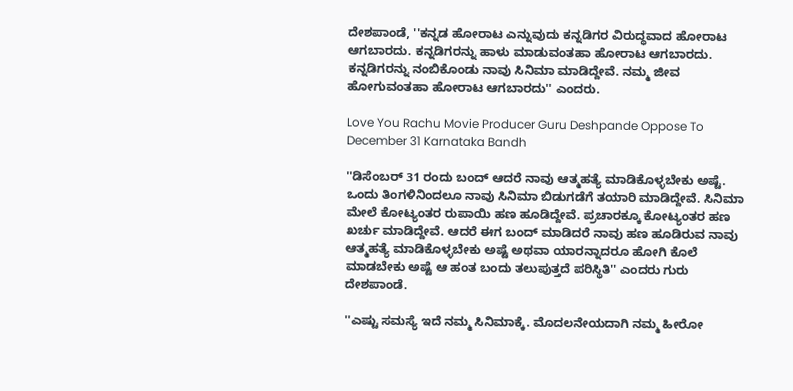ದೇಶಪಾಂಡೆ, ''ಕನ್ನಡ ಹೋರಾಟ ಎನ್ನುವುದು ಕನ್ನಡಿಗರ ವಿರುದ್ಧವಾದ ಹೋರಾಟ ಆಗಬಾರದು. ಕನ್ನಡಿಗರನ್ನು ಹಾಳು ಮಾಡುವಂತಹಾ ಹೋರಾಟ ಆಗಬಾರದು. ಕನ್ನಡಿಗರನ್ನು ನಂಬಿಕೊಂಡು ನಾವು ಸಿನಿಮಾ ಮಾಡಿದ್ದೇವೆ. ನಮ್ಮ ಜೀವ ಹೋಗುವಂತಹಾ ಹೋರಾಟ ಆಗಬಾರದು'' ಎಂದರು.

Love You Rachu Movie Producer Guru Deshpande Oppose To December 31 Karnataka Bandh

''ಡಿಸೆಂಬರ್ 31 ರಂದು ಬಂದ್ ಆದರೆ ನಾವು ಆತ್ಮಹತ್ಯೆ ಮಾಡಿಕೊಳ್ಳಬೇಕು ಅಷ್ಟೆ. ಒಂದು ತಿಂಗಳಿನಿಂದಲೂ ನಾವು ಸಿನಿಮಾ ಬಿಡುಗಡೆಗೆ ತಯಾರಿ ಮಾಡಿದ್ದೇವೆ. ಸಿನಿಮಾ ಮೇಲೆ ಕೋಟ್ಯಂತರ ರುಪಾಯಿ ಹಣ ಹೂಡಿದ್ದೇವೆ. ಪ್ರಚಾರಕ್ಕೂ ಕೋಟ್ಯಂತರ ಹಣ ಖರ್ಚು ಮಾಡಿದ್ದೇವೆ. ಆದರೆ ಈಗ ಬಂದ್ ಮಾಡಿದರೆ ನಾವು ಹಣ ಹೂಡಿರುವ ನಾವು ಆತ್ಮಹತ್ಯೆ ಮಾಡಿಕೊಳ್ಳಬೇಕು ಅಷ್ಟೆ ಅಥವಾ ಯಾರನ್ನಾದರೂ ಹೋಗಿ ಕೊಲೆ ಮಾಡಬೇಕು ಅಷ್ಟೆ ಆ ಹಂತ ಬಂದು ತಲುಪುತ್ತದೆ ಪರಿಸ್ಥಿತಿ'' ಎಂದರು ಗುರು ದೇಶಪಾಂಡೆ.

''ಎಷ್ಟು ಸಮಸ್ಯೆ ಇದೆ ನಮ್ಮ ಸಿನಿಮಾಕ್ಕೆ. ಮೊದಲನೇಯದಾಗಿ ನಮ್ಮ ಹೀರೋ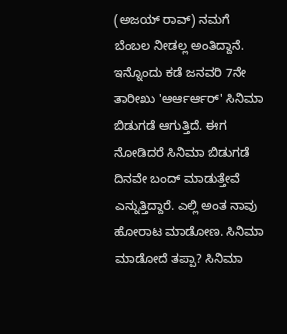(ಅಜಯ್ ರಾವ್) ನಮಗೆ ಬೆಂಬಲ ನೀಡಲ್ಲ ಅಂತಿದ್ದಾನೆ. ಇನ್ನೊಂದು ಕಡೆ ಜನವರಿ 7ನೇ ತಾರೀಖು 'ಆರ್ಆರ್ಆರ್' ಸಿನಿಮಾ ಬಿಡುಗಡೆ ಆಗುತ್ತಿದೆ. ಈಗ ನೋಡಿದರೆ ಸಿನಿಮಾ ಬಿಡುಗಡೆ ದಿನವೇ ಬಂದ್ ಮಾಡುತ್ತೇವೆ ಎನ್ನುತ್ತಿದ್ದಾರೆ. ಎಲ್ಲಿ ಅಂತ ನಾವು ಹೋರಾಟ ಮಾಡೋಣ. ಸಿನಿಮಾ ಮಾಡೋದೆ ತಪ್ಪಾ? ಸಿನಿಮಾ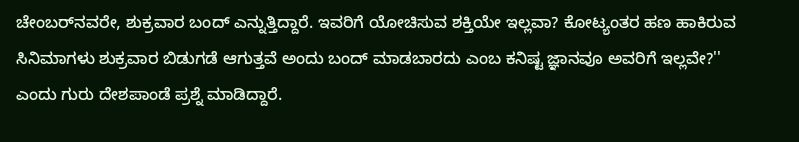ಚೇಂಬರ್‌ನವರೇ, ಶುಕ್ರವಾರ ಬಂದ್‌ ಎನ್ನುತ್ತಿದ್ದಾರೆ. ಇವರಿಗೆ ಯೋಚಿಸುವ ಶಕ್ತಿಯೇ ಇಲ್ಲವಾ? ಕೋಟ್ಯಂತರ ಹಣ ಹಾಕಿರುವ ಸಿನಿಮಾಗಳು ಶುಕ್ರವಾರ ಬಿಡುಗಡೆ ಆಗುತ್ತವೆ ಅಂದು ಬಂದ್ ಮಾಡಬಾರದು ಎಂಬ ಕನಿಷ್ಟ ಜ್ಞಾನವೂ ಅವರಿಗೆ ಇಲ್ಲವೇ?'' ಎಂದು ಗುರು ದೇಶಪಾಂಡೆ ಪ್ರಶ್ನೆ ಮಾಡಿದ್ದಾರೆ.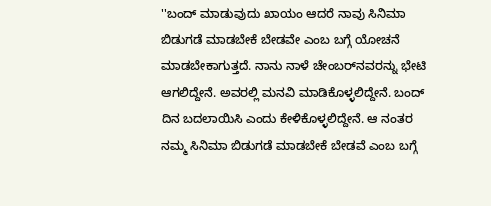''ಬಂದ್ ಮಾಡುವುದು ಖಾಯಂ ಆದರೆ ನಾವು ಸಿನಿಮಾ ಬಿಡುಗಡೆ ಮಾಡಬೇಕೆ ಬೇಡವೇ ಎಂಬ ಬಗ್ಗೆ ಯೋಚನೆ ಮಾಡಬೇಕಾಗುತ್ತದೆ. ನಾನು ನಾಳೆ ಚೇಂಬರ್‌ನವರನ್ನು ಭೇಟಿ ಆಗಲಿದ್ದೇನೆ. ಅವರಲ್ಲಿ ಮನವಿ ಮಾಡಿಕೊಳ್ಳಲಿದ್ದೇನೆ. ಬಂದ್‌ ದಿನ ಬದಲಾಯಿಸಿ ಎಂದು ಕೇಳಿಕೊಳ್ಳಲಿದ್ದೇನೆ. ಆ ನಂತರ ನಮ್ಮ ಸಿನಿಮಾ ಬಿಡುಗಡೆ ಮಾಡಬೇಕೆ ಬೇಡವೆ ಎಂಬ ಬಗ್ಗೆ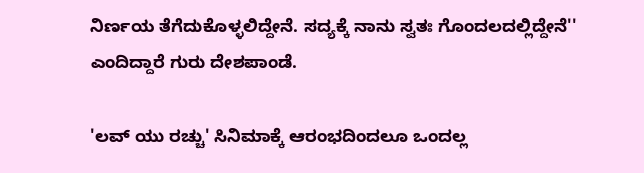ನಿರ್ಣಯ ತೆಗೆದುಕೊಳ್ಳಲಿದ್ದೇನೆ. ಸದ್ಯಕ್ಕೆ ನಾನು ಸ್ವತಃ ಗೊಂದಲದಲ್ಲಿದ್ದೇನೆ'' ಎಂದಿದ್ದಾರೆ ಗುರು ದೇಶಪಾಂಡೆ.

'ಲವ್ ಯು ರಚ್ಚು' ಸಿನಿಮಾಕ್ಕೆ ಆರಂಭದಿಂದಲೂ ಒಂದಲ್ಲ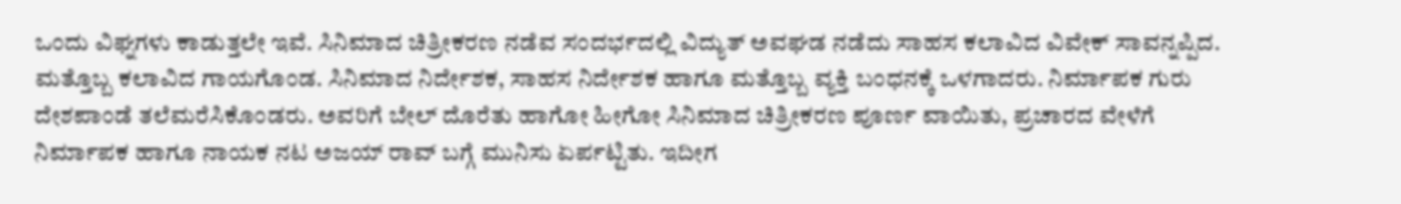ಒಂದು ವಿಘ್ನಗಳು ಕಾಡುತ್ತಲೇ ಇವೆ. ಸಿನಿಮಾದ ಚಿತ್ರೀಕರಣ ನಡೆವ ಸಂದರ್ಭದಲ್ಲಿ ವಿದ್ಯುತ್ ಅವಘಡ ನಡೆದು ಸಾಹಸ ಕಲಾವಿದ ವಿವೇಕ್ ಸಾವನ್ನಪ್ಪಿದ. ಮತ್ತೊಬ್ಬ ಕಲಾವಿದ ಗಾಯಗೊಂಡ. ಸಿನಿಮಾದ ನಿರ್ದೇಶಕ, ಸಾಹಸ ನಿರ್ದೇಶಕ ಹಾಗೂ ಮತ್ತೊಬ್ಬ ವ್ಯಕ್ತಿ ಬಂಧನಕ್ಕೆ ಒಳಗಾದರು. ನಿರ್ಮಾಪಕ ಗುರು ದೇಶಪಾಂಡೆ ತಲೆಮರೆಸಿಕೊಂಡರು. ಅವರಿಗೆ ಬೇಲ್ ದೊರೆತು ಹಾಗೋ ಹೀಗೋ ಸಿನಿಮಾದ ಚಿತ್ರೀಕರಣ ಪೂರ್ಣ ವಾಯಿತು, ಪ್ರಚಾರದ ವೇಳೆಗೆ ನಿರ್ಮಾಪಕ ಹಾಗೂ ನಾಯಕ ನಟ ಅಜಯ್ ರಾವ್ ಬಗ್ಗೆ ಮುನಿಸು ಏರ್ಪಟ್ಟಿತು. ಇದೀಗ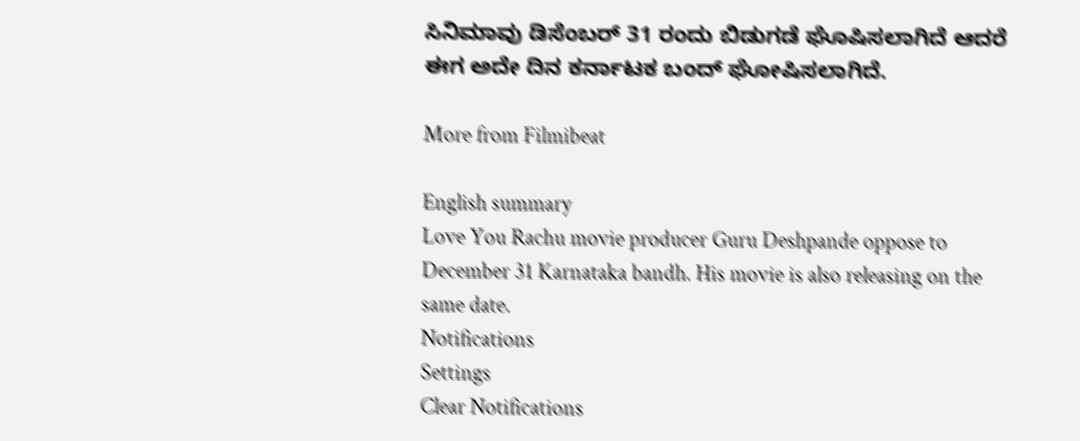ಸಿನಿಮಾವು ಡಿಸೆಂಬರ್ 31 ರಂದು ಬಿಡುಗಡೆ ಘೊಷಿಸಲಾಗಿದೆ ಆದರೆ ಈಗ ಅದೇ ದಿನ ಕರ್ನಾಟಕ ಬಂದ್ ಘೋಷಿಸಲಾಗಿದೆ.

More from Filmibeat

English summary
Love You Rachu movie producer Guru Deshpande oppose to December 31 Karnataka bandh. His movie is also releasing on the same date.
Notifications
Settings
Clear Notifications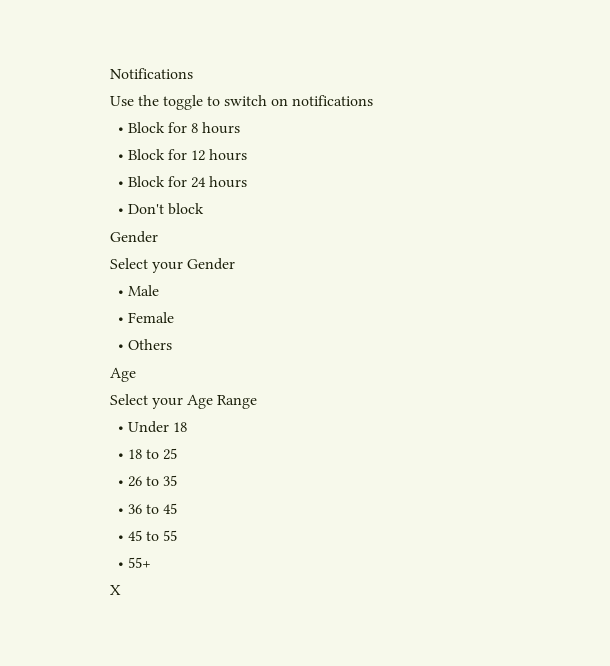Notifications
Use the toggle to switch on notifications
  • Block for 8 hours
  • Block for 12 hours
  • Block for 24 hours
  • Don't block
Gender
Select your Gender
  • Male
  • Female
  • Others
Age
Select your Age Range
  • Under 18
  • 18 to 25
  • 26 to 35
  • 36 to 45
  • 45 to 55
  • 55+
X